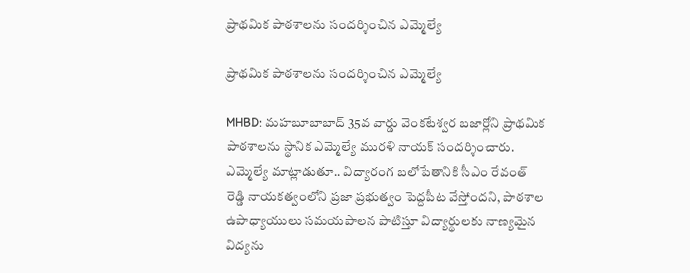ప్రాథమిక పాఠశాలను సందర్శించిన ఎమ్మెల్యే

ప్రాథమిక పాఠశాలను సందర్శించిన ఎమ్మెల్యే

MHBD: మహబూబాబాద్ 35వ వార్డు వెంకటేశ్వర బజార్లోని ప్రాథమిక పాఠశాలను స్థానిక ఎమ్మెల్యే మురళి నాయక్ సందర్శించారు. ఎమ్మెల్యే మాట్లాడుతూ.. విద్యారంగ బలోపేతానికి సీఎం రేవంత్ రెడ్డి నాయకత్వంలోని ప్రజా ప్రభుత్వం పెద్దపీట వేస్తోందని, పాఠశాల ఉపాధ్యాయులు సమయపాలన పాటిస్తూ విద్యార్థులకు నాణ్యమైన విద్యను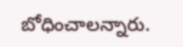బోధించాలన్నారు.